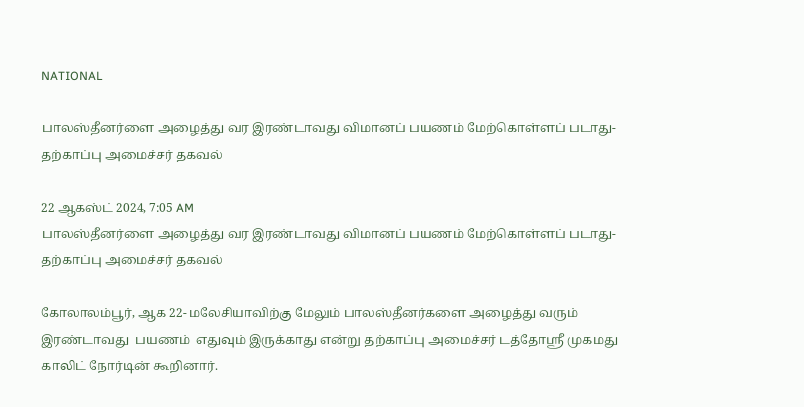NATIONAL

பாலஸ்தீனர்ளை அழைத்து வர இரண்டாவது விமானப் பயணம் மேற்கொள்ளப் படாது- தற்காப்பு அமைச்சர் தகவல்

22 ஆகஸ்ட் 2024, 7:05 AM
பாலஸ்தீனர்ளை அழைத்து வர இரண்டாவது விமானப் பயணம் மேற்கொள்ளப் படாது- தற்காப்பு அமைச்சர் தகவல்

கோலாலம்பூர், ஆக 22- மலேசியாவிற்கு மேலும் பாலஸ்தீனர்களை அழைத்து வரும் இரண்டாவது  பயணம்  எதுவும் இருக்காது என்று தற்காப்பு அமைச்சர் டத்தோஸ்ரீ முகமது காலிட் நோர்டின் கூறினார்.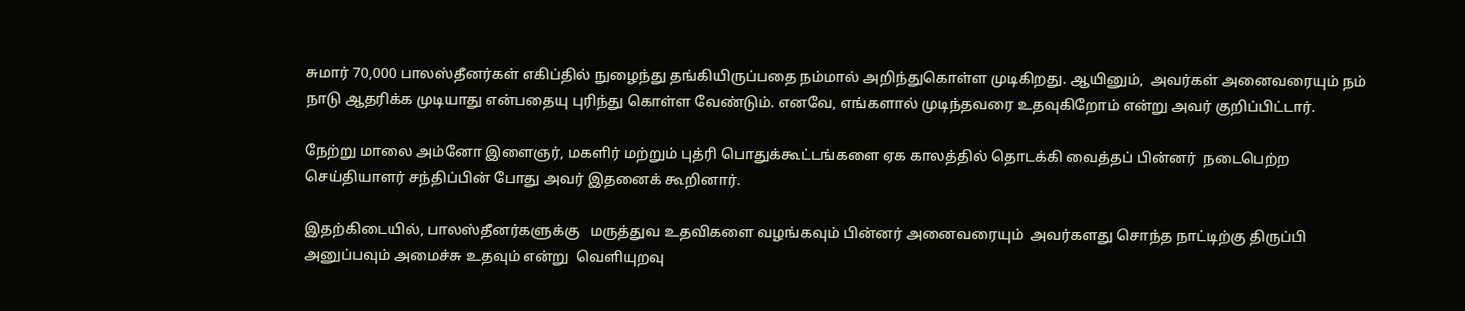சுமார் 70,000 பாலஸ்தீனர்கள் எகிப்தில் நுழைந்து தங்கியிருப்பதை நம்மால் அறிந்துகொள்ள முடிகிறது. ஆயினும்,  அவர்கள் அனைவரையும் நம் நாடு ஆதரிக்க முடியாது என்பதையு புரிந்து கொள்ள வேண்டும். எனவே, எங்களால் முடிந்தவரை உதவுகிறோம் என்று அவர் குறிப்பிட்டார்.

நேற்று மாலை அம்னோ இளைஞர், மகளிர் மற்றும் புத்ரி பொதுக்கூட்டங்களை ஏக காலத்தில் தொடக்கி வைத்தப் பின்னர்  நடைபெற்ற செய்தியாளர் சந்திப்பின் போது அவர் இதனைக் கூறினார்.

இதற்கிடையில், பாலஸ்தீனர்களுக்கு   மருத்துவ உதவிகளை வழங்கவும் பின்னர் அனைவரையும்  அவர்களது சொந்த நாட்டிற்கு திருப்பி அனுப்பவும் அமைச்சு உதவும் என்று  வெளியுறவு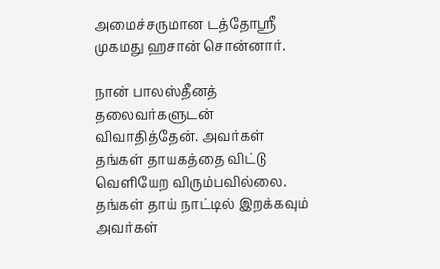அமைச்சருமான டத்தோஸ்ரீ முகமது ஹசான் சொன்னார்.

நான் பாலஸ்தீனத் தலைவர்களுடன்  விவாதித்தேன். அவர்கள் தங்கள் தாயகத்தை விட்டு வெளியேற விரும்பவில்லை.  தங்கள் தாய் நாட்டில் இறக்கவும் அவர்கள்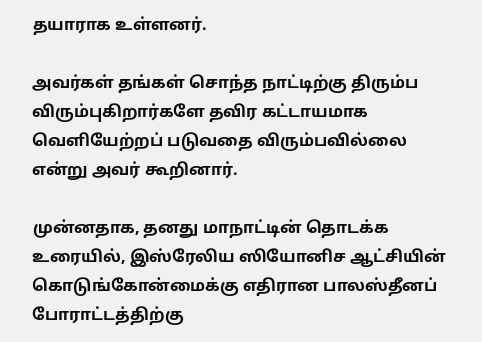தயாராக உள்ளனர்.

அவர்கள் தங்கள் சொந்த நாட்டிற்கு திரும்ப விரும்புகிறார்களே தவிர கட்டாயமாக வெளியேற்றப் படுவதை விரும்பவில்லை என்று அவர் கூறினார்.

முன்னதாக, தனது மாநாட்டின் தொடக்க உரையில், இஸ்ரேலிய ஸியோனிச ஆட்சியின் கொடுங்கோன்மைக்கு எதிரான பாலஸ்தீனப் போராட்டத்திற்கு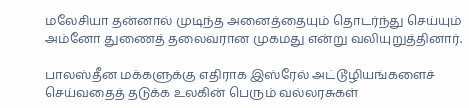மலேசியா தன்னால் முடிந்த அனைத்தையும் தொடர்ந்து செய்யும் அம்னோ துணைத் தலைவரான முகமது என்று வலியுறுத்தினார்.

பாலஸ்தீன மக்களுக்கு எதிராக இஸ்ரேல் அட்டூழியங்களைச் செய்வதைத் தடுக்க உலகின் பெரும் வல்லரசுகள்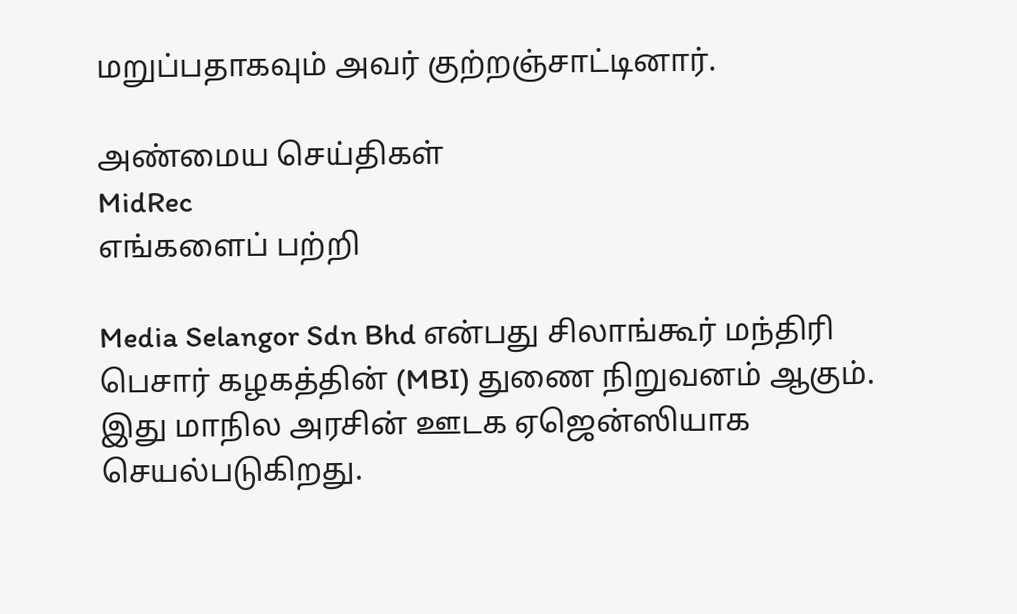மறுப்பதாகவும் அவர் குற்றஞ்சாட்டினார்.

அண்மைய செய்திகள்
MidRec
எங்களைப் பற்றி

Media Selangor Sdn Bhd என்பது சிலாங்கூர் மந்திரி பெசார் கழகத்தின் (MBI) துணை நிறுவனம் ஆகும். இது மாநில அரசின் ஊடக ஏஜென்ஸியாக செயல்படுகிறது.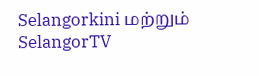Selangorkini மற்றும் SelangorTV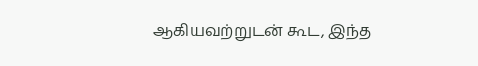ஆகியவற்றுடன் கூட, இந்த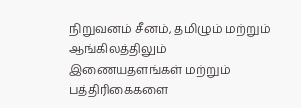நிறுவனம் சீனம், தமிழும் மற்றும் ஆங்கிலத்திலும் இணையதளங்கள் மற்றும் பத்திரிகைகளை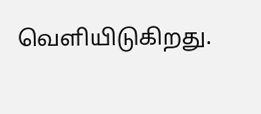வெளியிடுகிறது.